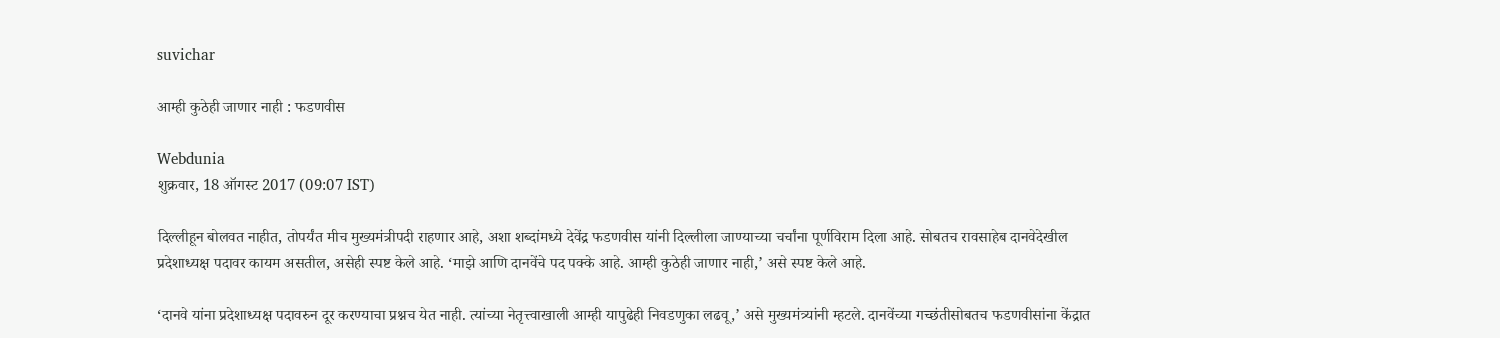suvichar

आम्ही कुठेही जाणार नाही : फडणवीस

Webdunia
शुक्रवार, 18 ऑगस्ट 2017 (09:07 IST)

दिल्लीहून बोलवत नाहीत, तोपर्यंत मीच मुख्यमंत्रीपदी राहणार आहे, अशा शब्दांमध्ये देवेंद्र फडणवीस यांनी दिल्लीला जाण्याच्या चर्चांना पूर्णविराम दिला आहे. सोबतच रावसाहेब दानवेदेखील प्रदेशाध्यक्ष पदावर कायम असतील, असेही स्पष्ट केले आहे. ‘माझे आणि दानवेंचे पद पक्के आहे. आम्ही कुठेही जाणार नाही,’ असे स्पष्ट केले आहे.

‘दानवे यांना प्रदेशाध्यक्ष पदावरुन दूर करण्याचा प्रश्नच येत नाही. त्यांच्या नेतृत्त्वाखाली आम्ही यापुढेही निवडणुका लढवू,’ असे मुख्यमंत्र्यांनी म्हटले. दानवेंच्या गच्छंतीसोबतच फडणवीसांना केंद्रात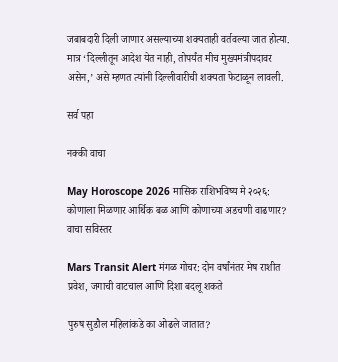जबाबदारी दिली जाणार असल्याच्या शक्यताही वर्तवल्या जात होत्या. मात्र ‘दिल्लीतून आदेश येत नाही, तोपर्यंत मीच मुख्यमंत्रीपदावर असेन,’ असे म्हणत त्यांनी दिल्लीवारीची शक्यता फेटाळून लावली.

सर्व पहा

नक्की वाचा

May Horoscope 2026 मासिक राशिभविष्य मे २०२६: कोणाला मिळणार आर्थिक बळ आणि कोणाच्या अडचणी वाढणार? वाचा सविस्तर

Mars Transit Alert मंगळ गोचर: दोन वर्षांनंतर मेष राशीत प्रवेश, जगाची वाटचाल आणि दिशा बदलू शकते

पुरुष सुडौल महिलांकडे का ओढले जातात?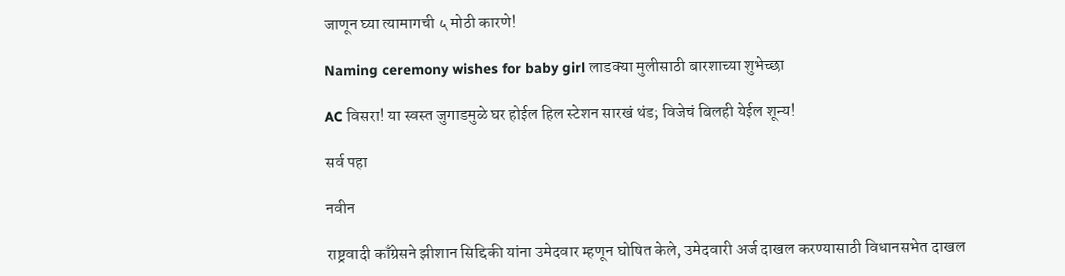जाणून घ्या त्यामागची ५ मोठी कारणे!

Naming ceremony wishes for baby girl लाडक्या मुलीसाठी बारशाच्या शुभेच्छा

AC विसरा! या स्वस्त जुगाडमुळे घर होईल हिल स्टेशन सारखं थंड; विजेचं बिलही येईल शून्य!

सर्व पहा

नवीन

राष्ट्रवादी काँग्रेसने झीशान सिद्दिकी यांना उमेदवार म्हणून घोषित केले, उमेदवारी अर्ज दाखल करण्यासाठी विधानसभेत दाखल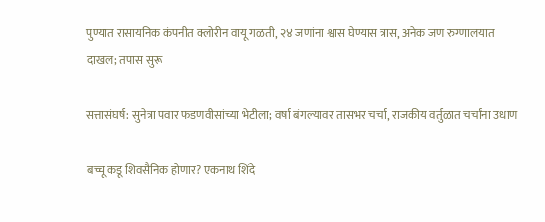पुण्यात रासायनिक कंपनीत क्लोरीन वायू गळती, २४ जणांना श्वास घेण्यास त्रास, अनेक जण रुग्णालयात दाखल; तपास सुरू

सत्तासंघर्ष: सुनेत्रा पवार फडणवीसांच्या भेटीला; वर्षा बंगल्यावर तासभर चर्चा, राजकीय वर्तुळात चर्चांना उधाण

बच्चू कडू शिवसैनिक होणार? एकनाथ शिंदे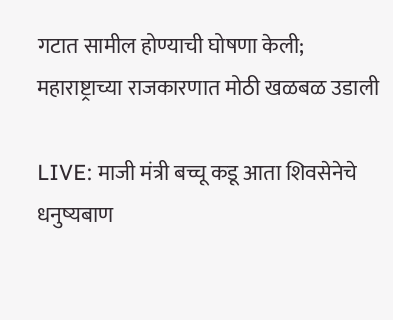गटात सामील होण्याची घोषणा केली; महाराष्ट्राच्या राजकारणात मोठी खळबळ उडाली

LIVE: माजी मंत्री बच्चू कडू आता शिवसेनेचे धनुष्यबाण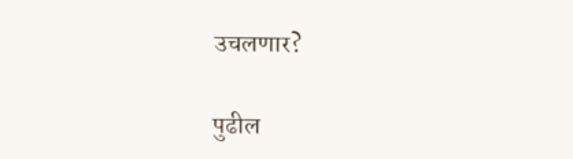उचलणार?

पुढील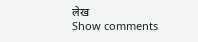लेख
Show comments